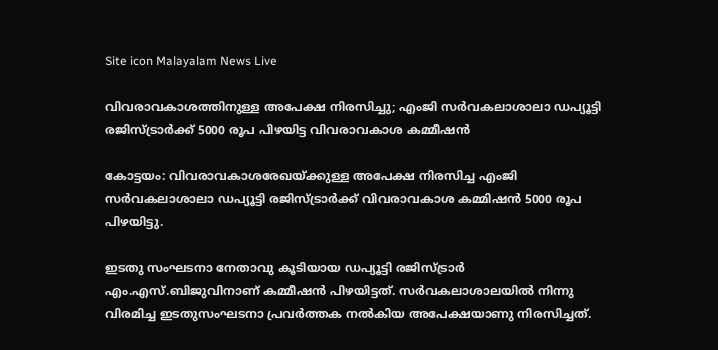Site icon Malayalam News Live

വിവരാവകാശത്തിനുള്ള അപേക്ഷ നിരസിച്ചു; എംജി സര്‍വകലാശാലാ ഡപ്യൂട്ടി രജിസ്ട്രാര്‍ക്ക് 5000 രൂപ പിഴയിട്ട വിവരാവകാശ കമ്മീഷന്‍

കോട്ടയം: വിവരാവകാശരേഖയ്ക്കുള്ള അപേക്ഷ നിരസിച്ച എംജി സര്‍വകലാശാലാ ഡപ്യൂട്ടി രജിസ്ട്രാര്‍ക്ക് വിവരാവകാശ കമ്മിഷന്‍ 5000 രൂപ പിഴയിട്ടു.

ഇടതു സംഘടനാ നേതാവു കൂടിയായ ഡപ്യൂട്ടി രജിസ്ട്രാര്‍ എം.എസ്.ബിജുവിനാണ് കമ്മീഷന്‍ പിഴയിട്ടത്. സര്‍വകലാശാലയില്‍ നിന്നു വിരമിച്ച ഇടതുസംഘടനാ പ്രവര്‍ത്തക നല്‍കിയ അപേക്ഷയാണു നിരസിച്ചത്.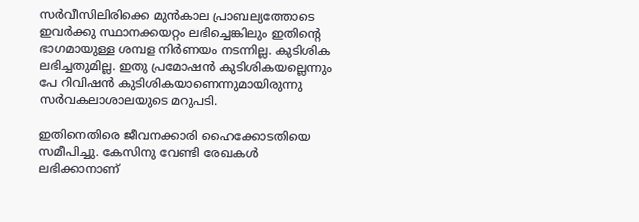സര്‍വീസിലിരിക്കെ മുന്‍കാല പ്രാബല്യത്തോടെ ഇവര്‍ക്കു സ്ഥാനക്കയറ്റം ലഭിച്ചെങ്കിലും ഇതിന്റെ ഭാഗമായുള്ള ശമ്പള നിര്‍ണയം നടന്നില്ല. കുടിശിക ലഭിച്ചതുമില്ല. ഇതു പ്രമോഷന്‍ കുടിശികയല്ലെന്നും പേ റിവിഷന്‍ കുടിശികയാണെന്നുമായിരുന്നു സര്‍വകലാശാലയുടെ മറുപടി.

ഇതിനെതിരെ ജീവനക്കാരി ഹൈക്കോടതിയെ സമീപിച്ചു. കേസിനു വേണ്ടി രേഖകള്‍ ലഭിക്കാനാണ്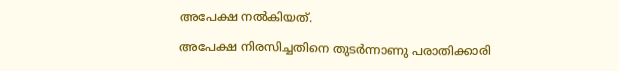അപേക്ഷ നല്‍കിയത്.

അപേക്ഷ നിരസിച്ചതിനെ തുടര്‍ന്നാണു പരാതിക്കാരി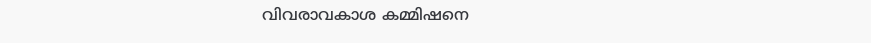വിവരാവകാശ കമ്മിഷനെ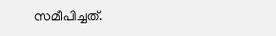സമീപിച്ചത്.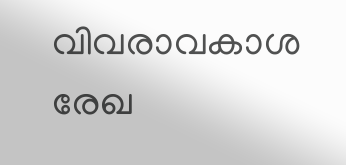വിവരാവകാശ രേഖ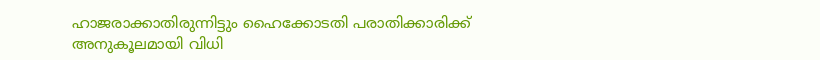ഹാജരാക്കാതിരുന്നിട്ടും ഹൈക്കോടതി പരാതിക്കാരിക്ക് അനുകൂലമായി വിധി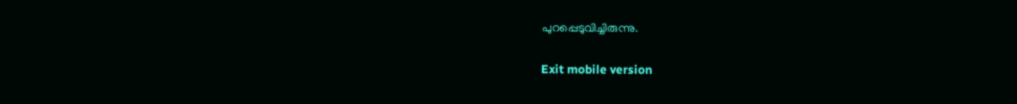പുറപ്പെടുവിച്ചിരുന്നു.

Exit mobile version